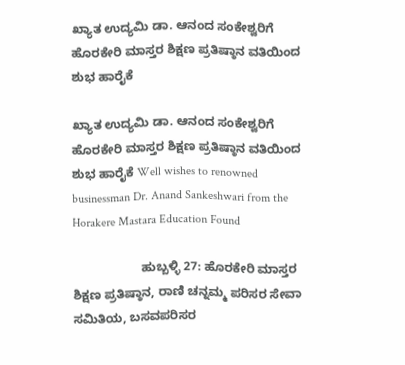ಖ್ಯಾತ ಉದ್ಯಮಿ ಡಾ. ಆನಂದ ಸಂಕೇಶ್ವರಿಗೆ ಹೊರಕೇರಿ ಮಾಸ್ತರ ಶಿಕ್ಷಣ ಪ್ರತಿಷ್ಠಾನ ವತಿಯಿಂದ ಶುಭ ಹಾರೈಕೆ

ಖ್ಯಾತ ಉದ್ಯಮಿ ಡಾ. ಆನಂದ ಸಂಕೇಶ್ವರಿಗೆ ಹೊರಕೇರಿ ಮಾಸ್ತರ ಶಿಕ್ಷಣ ಪ್ರತಿಷ್ಠಾನ ವತಿಯಿಂದ ಶುಭ ಹಾರೈಕೆ Well wishes to renowned businessman Dr. Anand Sankeshwari from the Horakere Mastara Education Found

                    ಹುಬ್ಬಳ್ಳಿ 27: ಹೊರಕೇರಿ ಮಾಸ್ತರ ಶಿಕ್ಷಣ ಪ್ರತಿಷ್ಠಾನ, ರಾಣಿ ಚನ್ನಮ್ಮ ಪರಿಸರ ಸೇವಾ ಸಮಿತಿಯ, ಬಸವಪರಿಸರ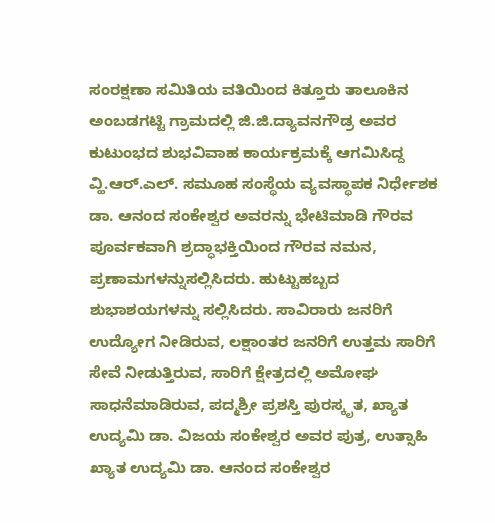ಸಂರಕ್ಷಣಾ ಸಮಿತಿಯ ವತಿಯಿಂದ ಕಿತ್ತೂರು ತಾಲೂಕಿನ ಅಂಬಡಗಟ್ಟಿ ಗ್ರಾಮದಲ್ಲಿ ಜಿ.ಜಿ.ದ್ಯಾವನಗೌಡ್ರ ಅವರ ಕುಟುಂಭದ ಶುಭವಿವಾಹ ಕಾರ್ಯಕ್ರಮಕ್ಕೆ ಆಗಮಿಸಿದ್ದ ವ್ಹಿ.ಆರ್‌.ಎಲ್‌. ಸಮೂಹ ಸಂಸ್ಥೆಯ ವ್ಯವಸ್ಥಾಪಕ ನಿರ್ಧೇಶಕ ಡಾ. ಆನಂದ ಸಂಕೇಶ್ವರ ಅವರನ್ನು ಭೇಟಿಮಾಡಿ ಗೌರವ ಪೂರ್ವಕವಾಗಿ ಶ್ರದ್ಧಾಭಕ್ತಿಯಿಂದ ಗೌರವ ನಮನ, ಪ್ರಣಾಮಗಳನ್ನುಸಲ್ಲಿಸಿದರು. ಹುಟ್ಟುಹಬ್ಬದ ಶುಭಾಶಯಗಳನ್ನು ಸಲ್ಲಿಸಿದರು. ಸಾವಿರಾರು ಜನರಿಗೆ ಉದ್ಯೋಗ ನೀಡಿರುವ, ಲಕ್ಷಾಂತರ ಜನರಿಗೆ ಉತ್ತಮ ಸಾರಿಗೆ ಸೇವೆ ನೀಡುತ್ತಿರುವ, ಸಾರಿಗೆ ಕ್ಷೇತ್ರದಲ್ಲಿ ಅಮೋಘ ಸಾಧನೆಮಾಡಿರುವ, ಪದ್ಮಶ್ರೀ ಪ್ರಶಸ್ತಿ ಪುರಸ್ಕೃತ, ಖ್ಯಾತ ಉದ್ಯಮಿ ಡಾ. ವಿಜಯ ಸಂಕೇಶ್ವರ ಅವರ ಪುತ್ರ, ಉತ್ಸಾಹಿ ಖ್ಯಾತ ಉದ್ಯಮಿ ಡಾ. ಆನಂದ ಸಂಕೇಶ್ವರ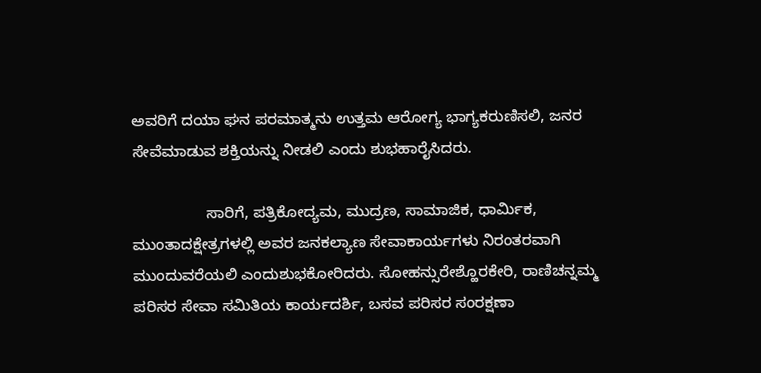ಅವರಿಗೆ ದಯಾ ಘನ ಪರಮಾತ್ಮನು ಉತ್ತಮ ಆರೋಗ್ಯ ಭಾಗ್ಯಕರುಣಿಸಲಿ, ಜನರ ಸೇವೆಮಾಡುವ ಶಕ್ತಿಯನ್ನು ನೀಡಲಿ ಎಂದು ಶುಭಹಾರೈಸಿದರು.

                 ಸಾರಿಗೆ, ಪತ್ರಿಕೋದ್ಯಮ, ಮುದ್ರಣ, ಸಾಮಾಜಿಕ, ಧಾರ್ಮಿಕ, ಮುಂತಾದಕ್ಷೇತ್ರಗಳಲ್ಲಿ ಅವರ ಜನಕಲ್ಯಾಣ ಸೇವಾಕಾರ್ಯಗಳು ನಿರಂತರವಾಗಿ ಮುಂದುವರೆಯಲಿ ಎಂದುಶುಭಕೋರಿದರು. ಸೋಹನ್ಸುರೇಶ್ಹೊರಕೇರಿ, ರಾಣಿಚನ್ನಮ್ಮ ಪರಿಸರ ಸೇವಾ ಸಮಿತಿಯ ಕಾರ್ಯದರ್ಶಿ, ಬಸವ ಪರಿಸರ ಸಂರಕ್ಷಣಾ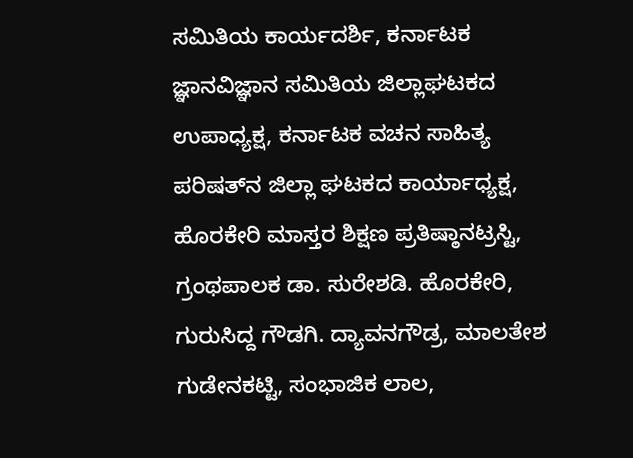ಸಮಿತಿಯ ಕಾರ್ಯದರ್ಶಿ, ಕರ್ನಾಟಕ ಜ್ಞಾನವಿಜ್ಞಾನ ಸಮಿತಿಯ ಜಿಲ್ಲಾಘಟಕದ ಉಪಾಧ್ಯಕ್ಷ, ಕರ್ನಾಟಕ ವಚನ ಸಾಹಿತ್ಯ ಪರಿಷತ್‌ನ ಜಿಲ್ಲಾ ಘಟಕದ ಕಾರ್ಯಾಧ್ಯಕ್ಷ, ಹೊರಕೇರಿ ಮಾಸ್ತರ ಶಿಕ್ಷಣ ಪ್ರತಿಷ್ಠಾನಟ್ರಸ್ಟಿ,  ಗ್ರಂಥಪಾಲಕ ಡಾ. ಸುರೇಶಡಿ. ಹೊರಕೇರಿ, ಗುರುಸಿದ್ದ ಗೌಡಗಿ. ದ್ಯಾವನಗೌಡ್ರ, ಮಾಲತೇಶ ಗುಡೇನಕಟ್ಟಿ, ಸಂಭಾಜಿಕ ಲಾಲ,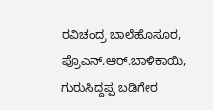ರವಿಚಂದ್ರ ಬಾಲೆಹೊಸೂರ, ಪ್ರೊಎನ್‌.ಆರ್‌.ಬಾಳಿಕಾಯಿ, ಗುರುಸಿದ್ದಪ್ಪ ಬಡಿಗೇರ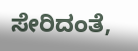ಸೇರಿದಂತೆ,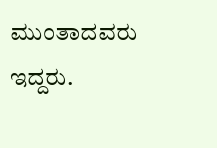ಮುಂತಾದವರು ಇದ್ದರು.